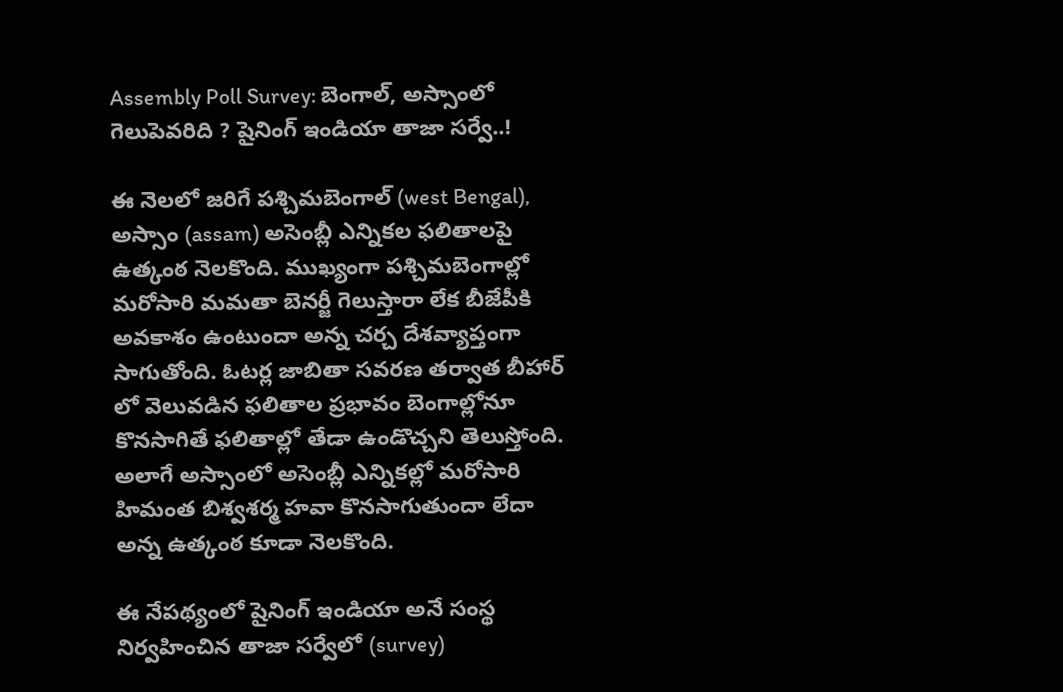Assembly Poll Survey: బెంగాల్, అస్సాంలో గెలుపెవరిది ? షైనింగ్ ఇండియా తాజా సర్వే..!

ఈ నెలలో జరిగే పశ్చిమబెంగాల్ (west Bengal), అస్సాం (assam) అసెంబ్లీ ఎన్నికల ఫలితాలపై ఉత్కంఠ నెలకొంది. ముఖ్యంగా పశ్చిమబెంగాల్లో మరోసారి మమతా బెనర్జీ గెలుస్తారా లేక బీజేపీకి అవకాశం ఉంటుందా అన్న చర్చ దేశవ్యాప్తంగా సాగుతోంది. ఓటర్ల జాబితా సవరణ తర్వాత బీహార్ లో వెలువడిన ఫలితాల ప్రభావం బెంగాల్లోనూ కొనసాగితే ఫలితాల్లో తేడా ఉండొచ్చని తెలుస్తోంది. అలాగే అస్సాంలో అసెంబ్లీ ఎన్నికల్లో మరోసారి హిమంత బిశ్వశర్మ హవా కొనసాగుతుందా లేదా అన్న ఉత్కంఠ కూడా నెలకొంది.

ఈ నేపథ్యంలో షైనింగ్ ఇండియా అనే సంస్థ నిర్వహించిన తాజా సర్వేలో (survey)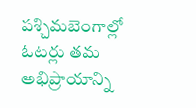పశ్చిమబెంగాల్లో ఓటర్లు తమ అభిప్రాయాన్ని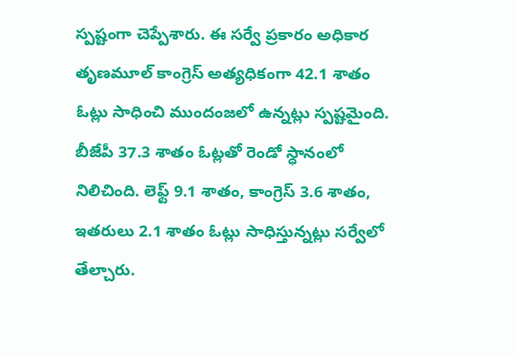స్పష్టంగా చెప్పేశారు. ఈ సర్వే ప్రకారం అధికార తృణమూల్ కాంగ్రెస్ అత్యధికంగా 42.1 శాతం ఓట్లు సాధించి ముందంజలో ఉన్నట్లు స్పష్టమైంది. బీజేపీ 37.3 శాతం ఓట్లతో రెండో స్ధానంలో నిలిచింది. లెఫ్ట్ 9.1 శాతం, కాంగ్రెస్ 3.6 శాతం, ఇతరులు 2.1 శాతం ఓట్లు సాధిస్తున్నట్లు సర్వేలో తేల్చారు.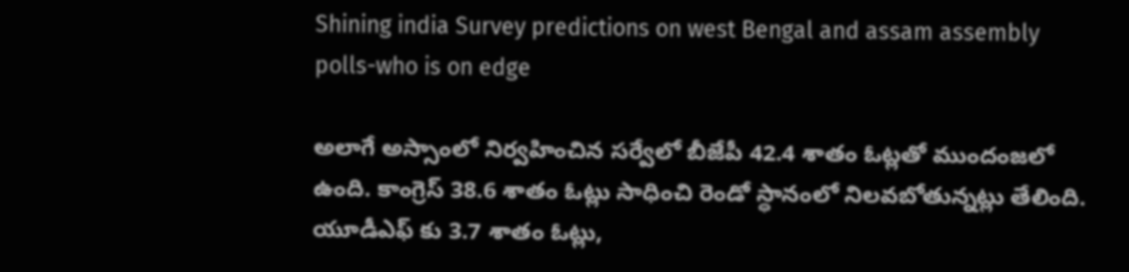Shining india Survey predictions on west Bengal and assam assembly polls-who is on edge

అలాగే అస్సాంలో నిర్వహించిన సర్వేలో బీజేపీ 42.4 శాతం ఓట్లతో ముందంజలో ఉంది. కాంగ్రెస్ 38.6 శాతం ఓట్లు సాధించి రెండో స్ధానంలో నిలవబోతున్నట్లు తేలింది. యూడీఎఫ్ కు 3.7 శాతం ఓట్లు,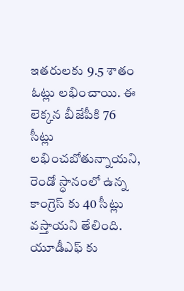ఇతరులకు 9.5 శాతం ఓట్లు లభించాయి. ఈ లెక్కన బీజేపీకి 76 సీట్లు లభించబోతున్నాయని, రెండో స్ధానంలో ఉన్న కాంగ్రెస్ కు 40 సీట్లు వస్తాయని తేలింది. యూడీఎఫ్ కు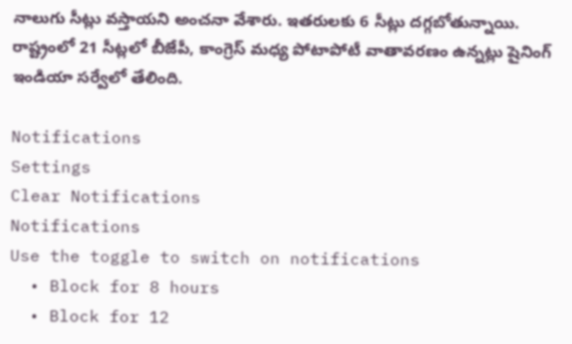నాలుగు సీట్లు వస్తాయని అంచనా వేశారు. ఇతరులకు 6 సీట్లు దగ్గబోతున్నాయి. రాష్ట్రంలో 21 సీట్లలో బీజేపీ, కాంగ్రెస్ మధ్య పోటాపోటీ వాతావరణం ఉన్నట్లు షైనింగ్ ఇండియా సర్వేలో తేలింది.

Notifications
Settings
Clear Notifications
Notifications
Use the toggle to switch on notifications
  • Block for 8 hours
  • Block for 12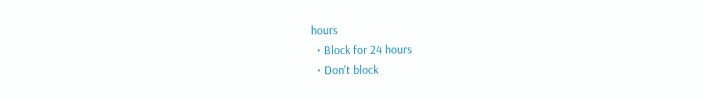hours
  • Block for 24 hours
  • Don't block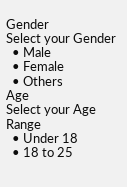Gender
Select your Gender
  • Male
  • Female
  • Others
Age
Select your Age Range
  • Under 18
  • 18 to 25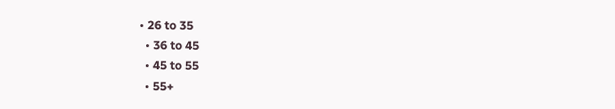• 26 to 35
  • 36 to 45
  • 45 to 55
  • 55+